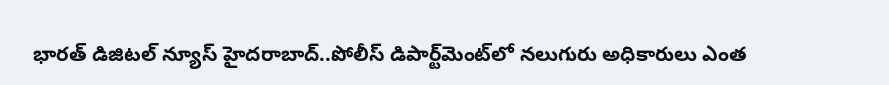భారత్ డిజిటల్ న్యూస్ హైదరాబాద్..పోలీస్ డిపార్ట్‌మెంట్‌లో నలుగురు అధికారులు ఎంత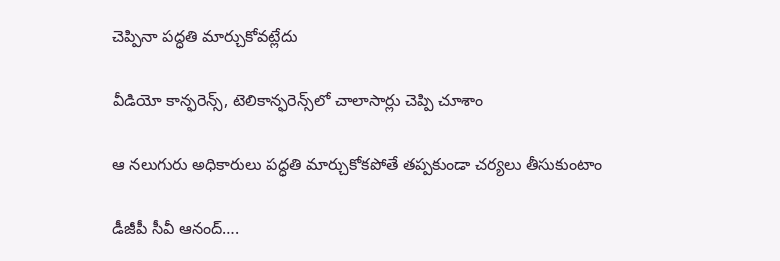చెప్పినా పద్ధతి మార్చుకోవట్లేదు

వీడియో కాన్ఫరెన్స్, టెలికాన్ఫరెన్స్‌లో చాలాసార్లు చెప్పి చూశాం

ఆ నలుగురు అధికారులు పద్ధతి మార్చుకోకపోతే తప్పకుండా చర్యలు తీసుకుంటాం

డీజీపీ సీవీ ఆనంద్….